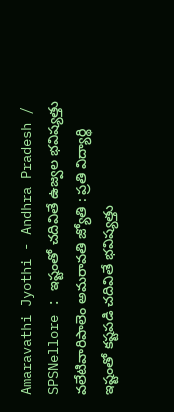Amaravathi Jyothi - Andhra Pradesh / SPSNellore : ఇష్టంతో చదివితే ఉజ్వల భవిష్యత్తు వలేటివారిపాలెం అమరావతి జ్యోతి : ప్రతి విద్యార్థి ఇష్టంతో కష్టపడి చదివితే భవిష్యత్తు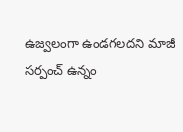ఉజ్వలంగా ఉండగలదని మాజీ సర్పంచ్ ఉన్నం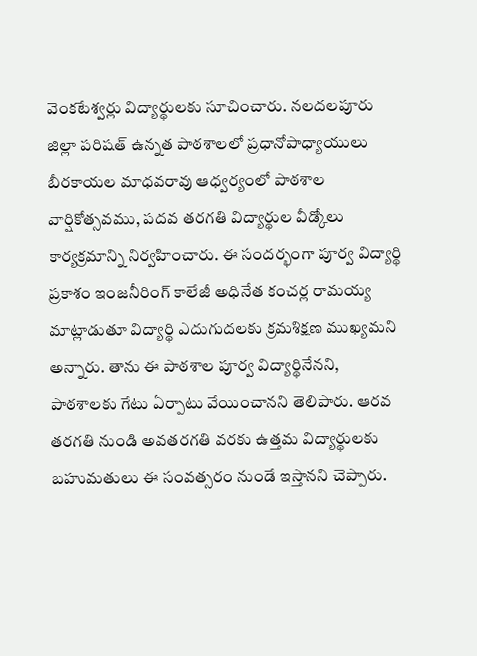వెంకటేశ్వర్లు విద్యార్థులకు సూచించారు. నలదలపూరు జిల్లా పరిషత్ ఉన్నత పాఠశాలలో ప్రధానోపాధ్యాయులు బీరకాయల మాధవరావు ఆధ్వర్యంలో పాఠశాల వార్షికోత్సవము, పదవ తరగతి విద్యార్థుల వీడ్కోలు కార్యక్రమాన్ని నిర్వహించారు. ఈ సందర్భంగా పూర్వ విద్యార్థి ప్రకాశం ఇంజనీరింగ్ కాలేజీ అధినేత కంచర్ల రామయ్య మాట్లాడుతూ విద్యార్థి ఎదుగుదలకు క్రమశిక్షణ ముఖ్యమని అన్నారు. తాను ఈ పాఠశాల పూర్వ విద్యార్థినేనని, పాఠశాలకు గేటు ఏర్పాటు వేయించానని తెలిపారు. ఆరవ తరగతి నుండి అవతరగతి వరకు ఉత్తమ విద్యార్థులకు బహుమతులు ఈ సంవత్సరం నుండే ఇస్తానని చెప్పారు.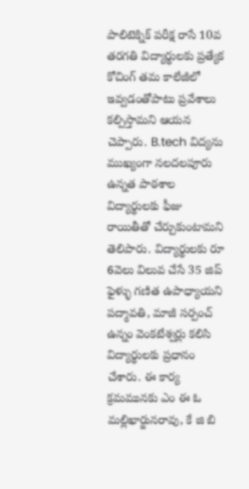పాలిటెక్నిక్ పరీక్ష రాసే 10వ తరగతి విద్యార్థులకు ప్రత్యేక కోచింగ్ తమ కాలేజీలో ఇవ్వడంతోపాటు ప్రవేశాలు కల్పిస్తామని ఆయన చెప్పారు. B.tech విద్యను ముఖ్యంగా నలదలపూరు ఉన్నత పాఠశాల విద్యార్థులకు ఫీజు రాయితీతో చేర్చుకుంటామని తెలిపారు. విద్యార్థులకు రూ 6వెలు విలువ చేసే 35 జిప్ ఫైళ్ళు గణిత ఉపాధ్యాయని పద్మావతి, మాజీ సర్పంచ్ ఉన్నం వెంకటేశ్వర్లు కలిసి విద్యార్థులకు ప్రధానం చేశారు. ఈ కార్య క్రమమునకు ఎం ఈ ఓ మల్లిఖార్జునరావు, కే జి బి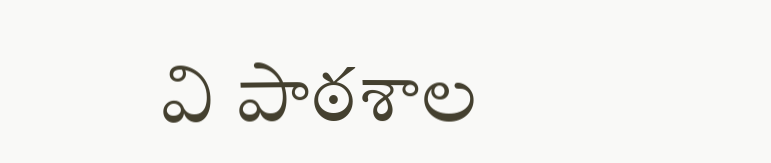వి పాఠశాల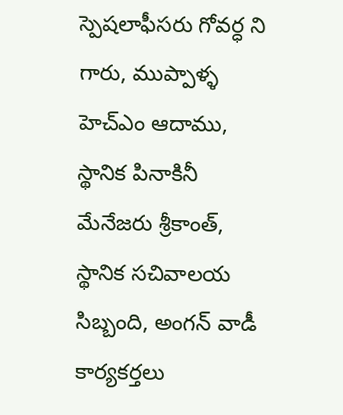స్పెషలాఫీసరు గోవర్ధ ని గారు, ముప్పాళ్ళ హెచ్ఎం ఆదాము, స్థానిక పినాకినీ మేనేజరు శ్రీకాంత్, స్థానిక సచివాలయ సిబ్బంది, అంగన్ వాడీ కార్యకర్తలు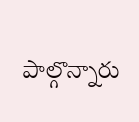పాల్గొన్నారు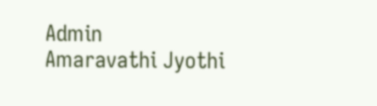Admin
Amaravathi Jyothi